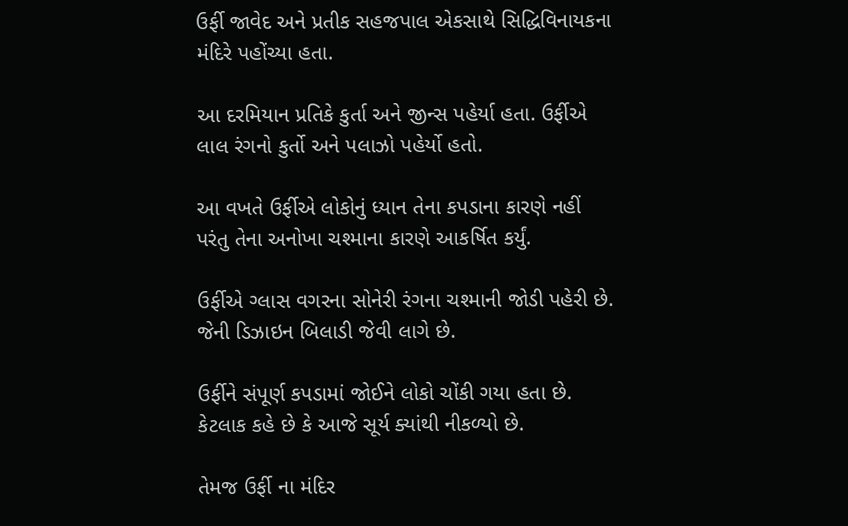ઉર્ફી જાવેદ અને પ્રતીક સહજપાલ એકસાથે સિદ્ધિવિનાયકના મંદિરે પહોંચ્યા હતા.

આ દરમિયાન પ્રતિકે કુર્તા અને જીન્સ પહેર્યા હતા. ઉર્ફીએ લાલ રંગનો કુર્તો અને પલાઝો પહેર્યો હતો.

આ વખતે ઉર્ફીએ લોકોનું ધ્યાન તેના કપડાના કારણે નહીં પરંતુ તેના અનોખા ચશ્માના કારણે આકર્ષિત કર્યું.

ઉર્ફીએ ગ્લાસ વગરના સોનેરી રંગના ચશ્માની જોડી પહેરી છે. જેની ડિઝાઇન બિલાડી જેવી લાગે છે.

ઉર્ફીને સંપૂર્ણ કપડામાં જોઈને લોકો ચોંકી ગયા હતા છે. કેટલાક કહે છે કે આજે સૂર્ય ક્યાંથી નીકળ્યો છે.

તેમજ ઉર્ફી ના મંદિર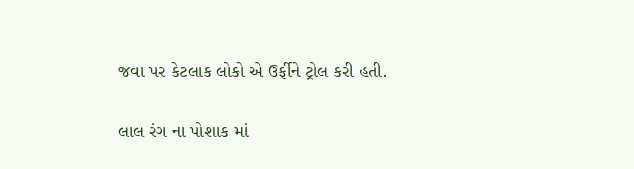જવા પર કેટલાક લોકો એ ઉર્ફીને ટ્રોલ કરી હતી.

લાલ રંગ ના પોશાક માં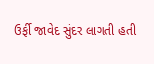ઉર્ફી જાવેદ સુંદર લાગતી હતી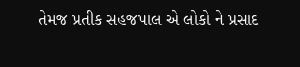તેમજ પ્રતીક સહજપાલ એ લોકો ને પ્રસાદ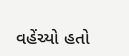વહેંચ્યો હતો